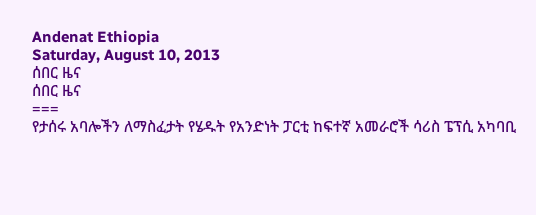Andenat Ethiopia
Saturday, August 10, 2013
ሰበር ዜና
ሰበር ዜና
===
የታሰሩ አባሎችን ለማስፈታት የሄዱት የአንድነት ፓርቲ ከፍተኛ አመራሮች ሳሪስ ፔፕሲ አካባቢ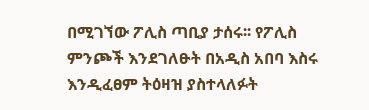በሚገኘው ፖሊስ ጣቢያ ታሰሩ፡፡ የፖሊስ ምንጮች እንደገለፁት በአዲስ አበባ እስሩ እንዲፈፀም ትዕዛዝ ያስተላለፉት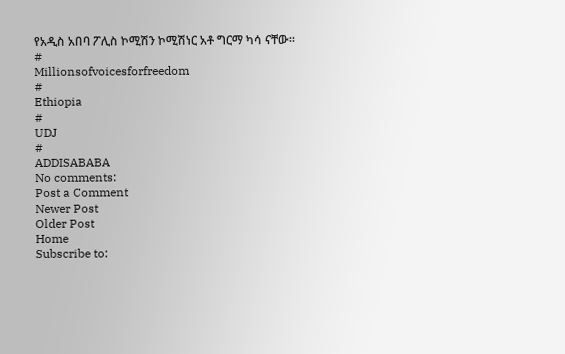የአዲስ አበባ ፖሊስ ኮሚሽን ኮሚሽነር አቶ ግርማ ካሳ ናቸው፡፡
#
Millionsofvoicesforfreedom
#
Ethiopia
#
UDJ
#
ADDISABABA
No comments:
Post a Comment
Newer Post
Older Post
Home
Subscribe to: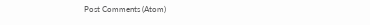Post Comments (Atom)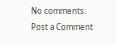No comments:
Post a Comment